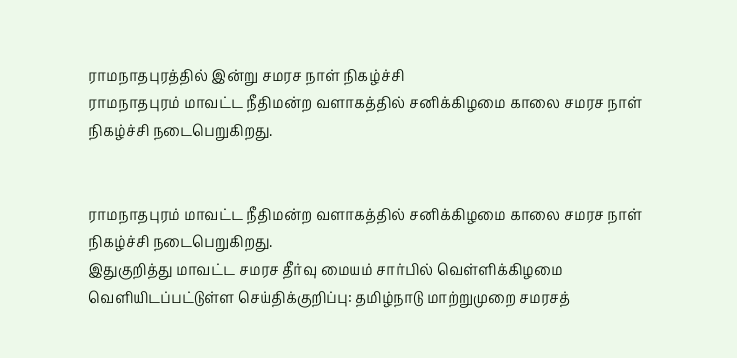ராமநாதபுரத்தில் இன்று சமரச நாள் நிகழ்ச்சி
ராமநாதபுரம் மாவட்ட நீதிமன்ற வளாகத்தில் சனிக்கிழமை காலை சமரச நாள் நிகழ்ச்சி நடைபெறுகிறது.


ராமநாதபுரம் மாவட்ட நீதிமன்ற வளாகத்தில் சனிக்கிழமை காலை சமரச நாள் நிகழ்ச்சி நடைபெறுகிறது.
இதுகுறித்து மாவட்ட சமரச தீர்வு மையம் சார்பில் வெள்ளிக்கிழமை வெளியிடப்பட்டுள்ள செய்திக்குறிப்பு: தமிழ்நாடு மாற்றுமுறை சமரசத்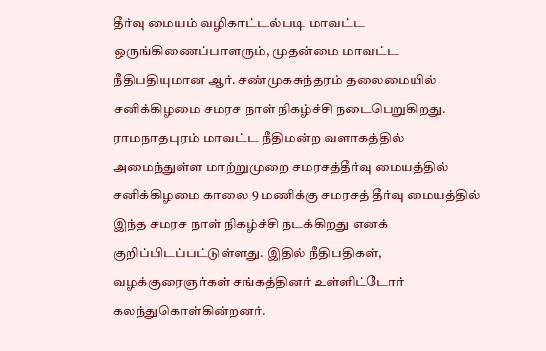தீர்வு மையம் வழிகாட்டல்படி மாவட்ட ஒருங்கிணைப்பாளரும், முதன்மை மாவட்ட நீதிபதியுமான ஆர். சண்முகசுந்தரம் தலைமையில் சனிக்கிழமை சமரச நாள் நிகழ்ச்சி நடைபெறுகிறது.
ராமநாதபுரம் மாவட்ட நீதிமன்ற வளாகத்தில் அமைந்துள்ள மாற்றுமுறை சமரசத்தீர்வு மையத்தில் சனிக்கிழமை காலை 9 மணிக்கு சமரசத் தீர்வு மையத்தில் இந்த சமரச நாள் நிகழ்ச்சி நடக்கிறது எனக் குறிப்பிடப்பட்டுள்ளது. இதில் நீதிபதிகள், வழக்குரைஞர்கள் சங்கத்தினர் உள்ளிட்டோர் கலந்துகொள்கின்றனர்.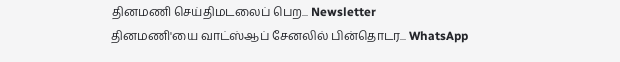தினமணி செய்திமடலைப் பெற... Newsletter
தினமணி'யை வாட்ஸ்ஆப் சேனலில் பின்தொடர... WhatsApp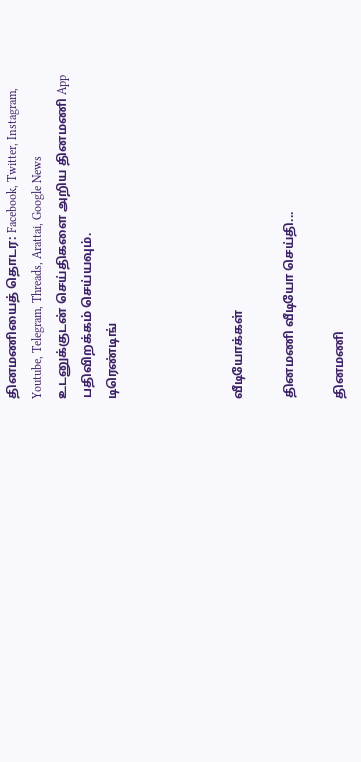தினமணியைத் தொடர: Facebook, Twitter, Instagram, Youtube, Telegram, Threads, Arattai, Google News
உடனுக்குடன் செய்திகளை அறிய தினமணி App பதிவிறக்கம் செய்யவும்.
டிரெண்டிங்




வீடியோக்கள்

தினமணி வீடியோ செய்தி...

தினமணி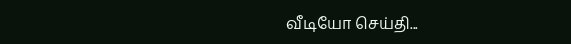வீடியோ செய்தி...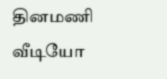தினமணி வீடியோ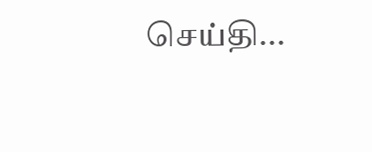செய்தி...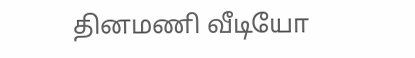தினமணி வீடியோ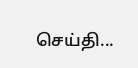செய்தி...